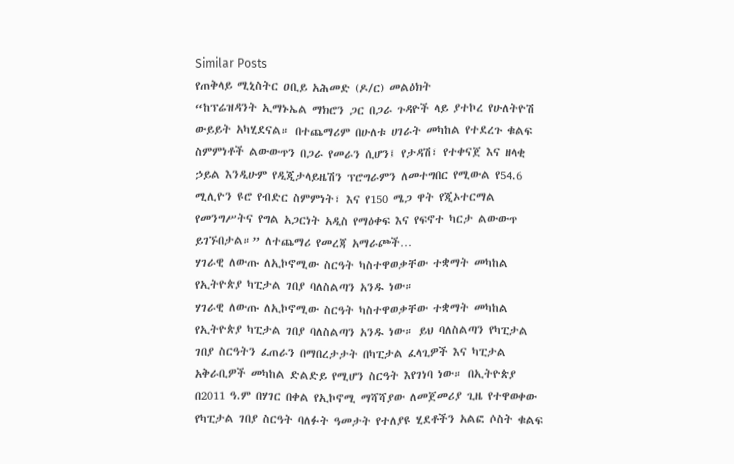Similar Posts
የጠቅላይ ሚኒስትር ዐቢይ አሕመድ (ዶ/ር) መልዕክት
“ከፕሬዝዳንት ኢማኑኤል ማክሮን ጋር በጋራ ጉዳዮች ላይ ያተኮረ የሁለትዮሽ ውይይት አካሂደናል። በተጨማሪም በሁለቱ ሀገራት መካከል የተደረጉ ቁልፍ ስምምነቶች ልውውጥን በጋራ የመራን ሲሆን፤ የታዳሽ፣ የተቀናጀ እና ዘላቂ ኃይል እንዲሁም የዲጂታላይዜሽን ፕሮግራምን ለመተግበር የሚውል የ54.6 ሚሊዮን ዩሮ የብድር ስምምነት፣ እና የ150 ሜጋ ዋት የጂኦተርማል የመንግሥትና የግል አጋርነት አዲስ የማዕቀፍ እና የፍኖተ ካርታ ልውውጥ ይገኙበታል።” ለተጨማሪ የመረጃ አማራጮች…
ሃገራዊ ለውጡ ለኢኮኖሚው ስርዓት ካስተዋወቃቸው ተቋማት መካከል የኢትዮጵያ ካፒታል ገበያ ባለስልጣን አንዱ ነው።
ሃገራዊ ለውጡ ለኢኮኖሚው ስርዓት ካስተዋወቃቸው ተቋማት መካከል የኢትዮጵያ ካፒታል ገበያ ባለስልጣን አንዱ ነው። ይህ ባለስልጣን የካፒታል ገበያ ስርዓትን ፈጠራን በማበረታታት በካፒታል ፈላጊዎች እና ካፒታል አቅራቢዎች መካከል ድልድይ የሚሆን ስርዓት እየገነባ ነው። በኢትዮጵያ በ2011 ዓ.ም በሃገር በቀል የኢኮኖሚ ማሻሻያው ለመጀመሪያ ጊዜ የተዋወቀው የካፒታል ገበያ ስርዓት ባለፉት ዓመታት የተለያዩ ሂደቶችን አልፎ ሶስት ቁልፍ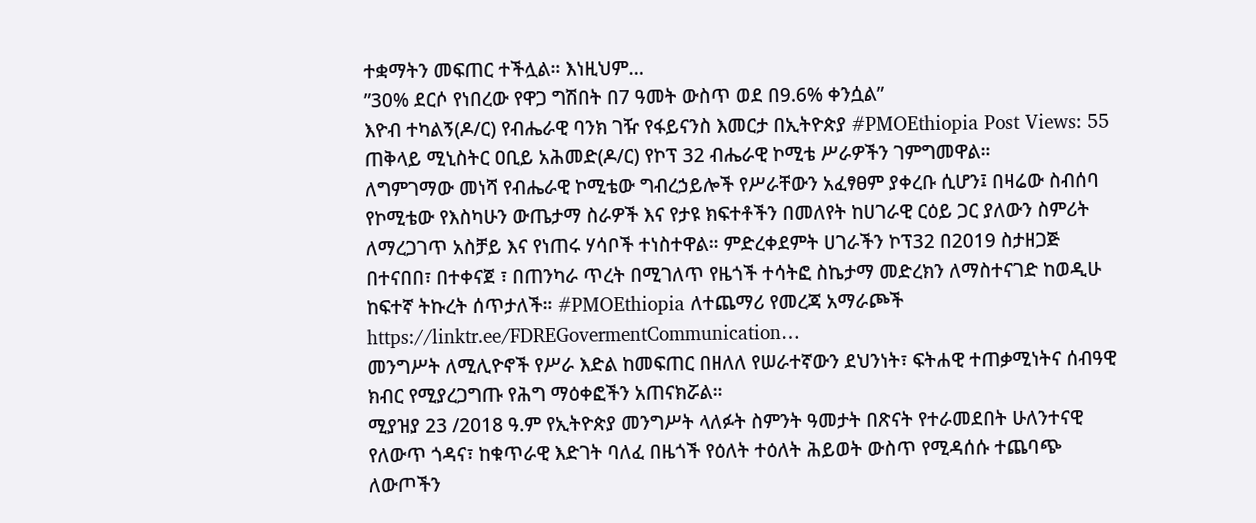ተቋማትን መፍጠር ተችሏል። እነዚህም…
”30% ደርሶ የነበረው የዋጋ ግሽበት በ7 ዓመት ውስጥ ወደ በ9.6% ቀንሷል”
እዮብ ተካልኝ(ዶ/ር) የብሔራዊ ባንክ ገዥ የፋይናንስ እመርታ በኢትዮጵያ #PMOEthiopia Post Views: 55
ጠቅላይ ሚኒስትር ዐቢይ አሕመድ(ዶ/ር) የኮፕ 32 ብሔራዊ ኮሚቴ ሥራዎችን ገምግመዋል።
ለግምገማው መነሻ የብሔራዊ ኮሚቴው ግብረኃይሎች የሥራቸውን አፈፃፀም ያቀረቡ ሲሆን፤ በዛሬው ስብሰባ የኮሚቴው የእስካሁን ውጤታማ ስራዎች እና የታዩ ክፍተቶችን በመለየት ከሀገራዊ ርዕይ ጋር ያለውን ስምሪት ለማረጋገጥ አስቻይ እና የነጠሩ ሃሳቦች ተነስተዋል። ምድረቀደምት ሀገራችን ኮፕ32 በ2019 ስታዘጋጅ በተናበበ፣ በተቀናጀ ፣ በጠንካራ ጥረት በሚገለጥ የዜጎች ተሳትፎ ስኬታማ መድረክን ለማስተናገድ ከወዲሁ ከፍተኛ ትኩረት ሰጥታለች። #PMOEthiopia ለተጨማሪ የመረጃ አማራጮች https://linktr.ee/FDREGovermentCommunication…
መንግሥት ለሚሊዮኖች የሥራ እድል ከመፍጠር በዘለለ የሠራተኛውን ደህንነት፣ ፍትሐዊ ተጠቃሚነትና ሰብዓዊ ክብር የሚያረጋግጡ የሕግ ማዕቀፎችን አጠናክሯል።
ሚያዝያ 23 /2018 ዓ.ም የኢትዮጵያ መንግሥት ላለፉት ስምንት ዓመታት በጽናት የተራመደበት ሁለንተናዊ የለውጥ ጎዳና፣ ከቁጥራዊ እድገት ባለፈ በዜጎች የዕለት ተዕለት ሕይወት ውስጥ የሚዳሰሱ ተጨባጭ ለውጦችን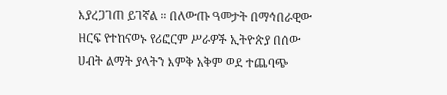እያረጋገጠ ይገኛል ። በለውጡ ዓመታት በማኅበራዊው ዘርፍ የተከናወኑ የሪፎርም ሥራዎች ኢትዮጵያ በሰው ሀብት ልማት ያላትን እምቅ አቅም ወደ ተጨባጭ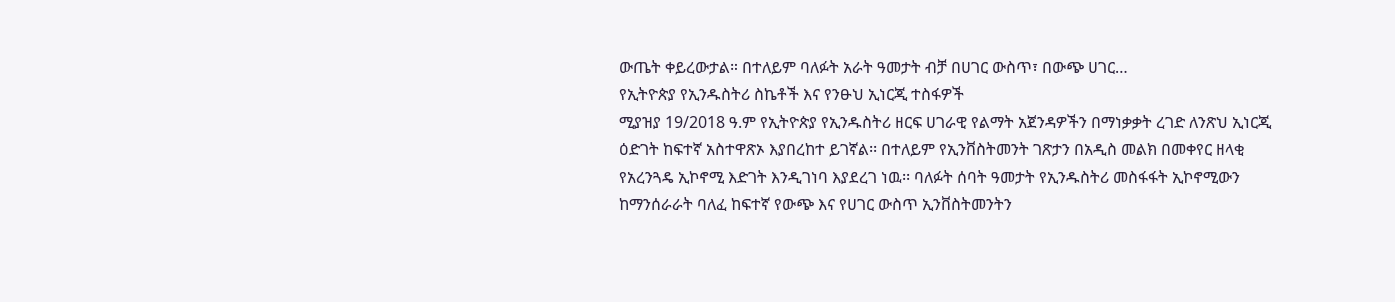ውጤት ቀይረውታል። በተለይም ባለፉት አራት ዓመታት ብቻ በሀገር ውስጥ፣ በውጭ ሀገር…
የኢትዮጵያ የኢንዱስትሪ ስኬቶች እና የንፁህ ኢነርጂ ተስፋዎች
ሚያዝያ 19/2018 ዓ.ም የኢትዮጵያ የኢንዱስትሪ ዘርፍ ሀገራዊ የልማት አጀንዳዎችን በማነቃቃት ረገድ ለንጽህ ኢነርጂ ዕድገት ከፍተኛ አስተዋጽኦ እያበረከተ ይገኛል፡፡ በተለይም የኢንቨስትመንት ገጽታን በአዲስ መልክ በመቀየር ዘላቂ የአረንጓዴ ኢኮኖሚ እድገት እንዲገነባ እያደረገ ነዉ፡፡ ባለፉት ሰባት ዓመታት የኢንዱስትሪ መስፋፋት ኢኮኖሚውን ከማንሰራራት ባለፈ ከፍተኛ የውጭ እና የሀገር ውስጥ ኢንቨስትመንትን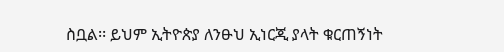ስቧል፡፡ ይህም ኢትዮጵያ ለንፁህ ኢነርጂ ያላት ቁርጠኝነት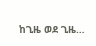ከጊዜ ወደ ጊዜ…